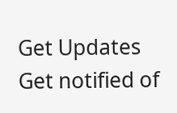Get Updates
Get notified of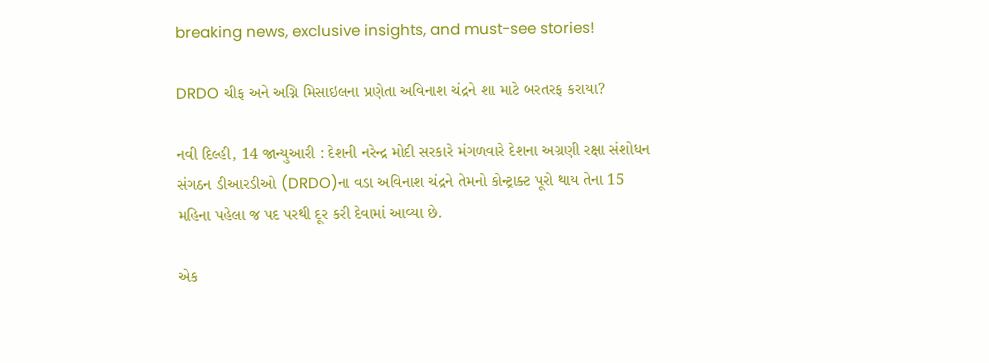breaking news, exclusive insights, and must-see stories!

DRDO ચીફ અને અગ્નિ મિસાઇલના પ્રણેતા અવિનાશ ચંદ્રને શા માટે બરતરફ કરાયા?

નવી દિલ્હી, 14 જાન્યુઆરી : દેશની નરેન્દ્ર મોદી સરકારે મંગળવારે દેશના અગ્રણી રક્ષા સંશોધન સંગઠન ડીઆરડીઓ (DRDO)ના વડા અવિનાશ ચંદ્રને તેમનો કોન્ટ્રાક્ટ પૂરો થાય તેના 15 મહિના પહેલા જ પદ પરથી દૂર કરી દેવામાં આવ્યા છે.

એક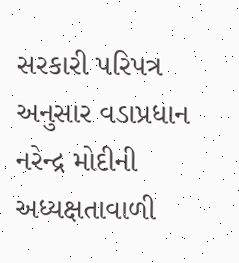સરકારી પરિપત્ર અનુસાર વડાપ્રધાન નરેન્દ્ર મોદીની અધ્યક્ષતાવાળી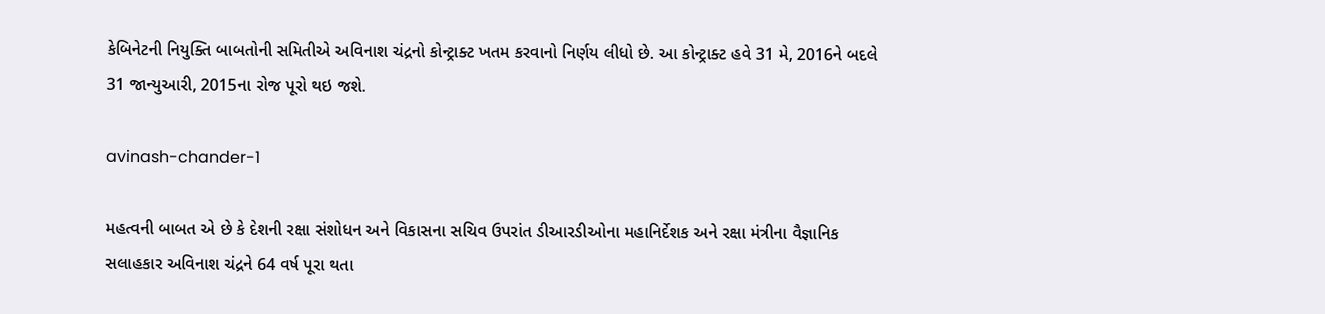કેબિનેટની નિયુક્તિ બાબતોની સમિતીએ અવિનાશ ચંદ્રનો કોન્ટ્રાક્ટ ખતમ કરવાનો નિર્ણય લીધો છે. આ કોન્ટ્રાક્ટ હવે 31 મે, 2016ને બદલે 31 જાન્યુઆરી, 2015ના રોજ પૂરો થઇ જશે.

avinash-chander-1

મહત્વની બાબત એ છે કે દેશની રક્ષા સંશોધન અને વિકાસના સચિવ ઉપરાંત ડીઆરડીઓના મહાનિર્દેશક અને રક્ષા મંત્રીના વૈજ્ઞાનિક સલાહકાર અવિનાશ ચંદ્રને 64 વર્ષ પૂરા થતા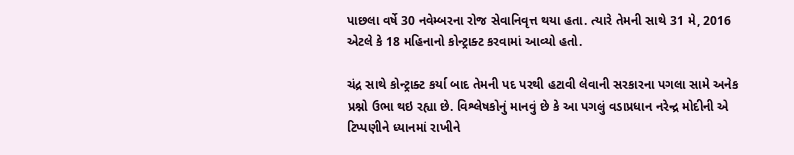પાછલા વર્ષે 30 નવેમ્બરના રોજ સેવાનિવૃત્ત થયા હતા. ત્યારે તેમની સાથે 31 મે, 2016 એટલે કે 18 મહિનાનો કોન્ટ્રાક્ટ કરવામાં આવ્યો હતો.

ચંદ્ર સાથે કોન્ટ્રાક્ટ કર્યા બાદ તેમની પદ પરથી હટાવી લેવાની સરકારના પગલા સામે અનેક પ્રશ્નો ઉભા થઇ રહ્યા છે. વિશ્લેષકોનું માનવું છે કે આ પગલું વડાપ્રધાન નરેન્દ્ર મોદીની એ ટિપ્પણીને ધ્યાનમાં રાખીને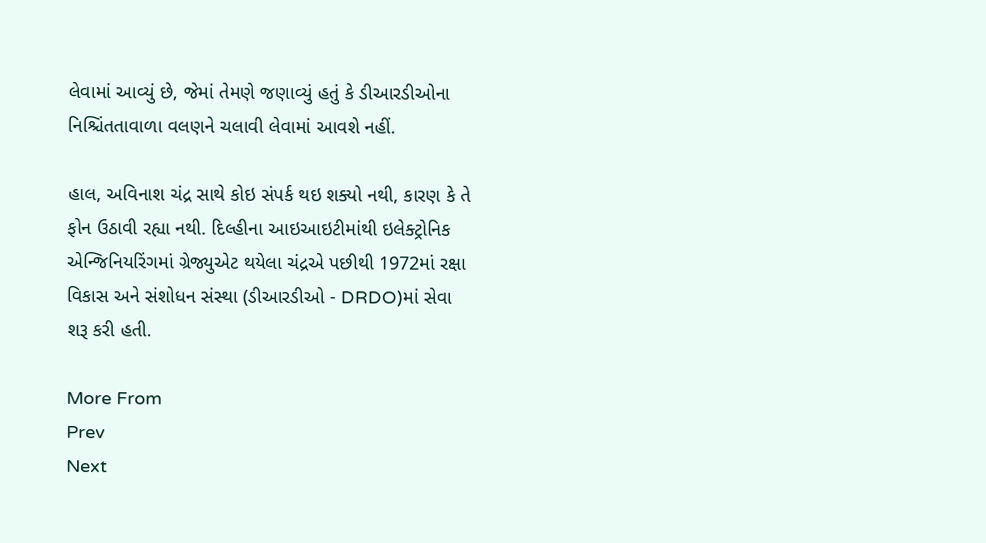લેવામાં આવ્યું છે, જેમાં તેમણે જણાવ્યું હતું કે ડીઆરડીઓના નિશ્ચિંતતાવાળા વલણને ચલાવી લેવામાં આવશે નહીં.

હાલ, અવિનાશ ચંદ્ર સાથે કોઇ સંપર્ક થઇ શક્યો નથી, કારણ કે તે ફોન ઉઠાવી રહ્યા નથી. દિલ્હીના આઇઆઇટીમાંથી ઇલેક્ટ્રોનિક એન્જિનિયરિંગમાં ગ્રેજ્યુએટ થયેલા ચંદ્રએ પછીથી 1972માં રક્ષા વિકાસ અને સંશોધન સંસ્થા (ડીઆરડીઓ - DRDO)માં સેવા શરૂ કરી હતી.

More From
Prev
Next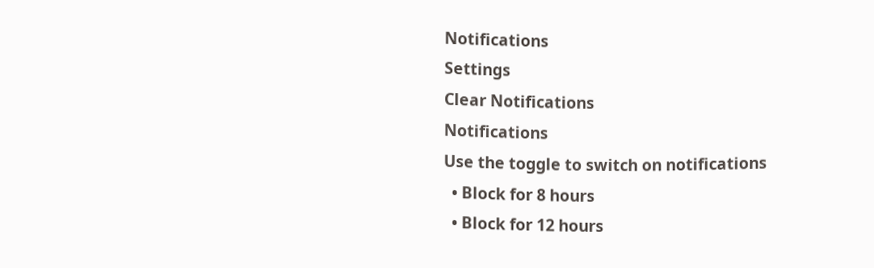Notifications
Settings
Clear Notifications
Notifications
Use the toggle to switch on notifications
  • Block for 8 hours
  • Block for 12 hours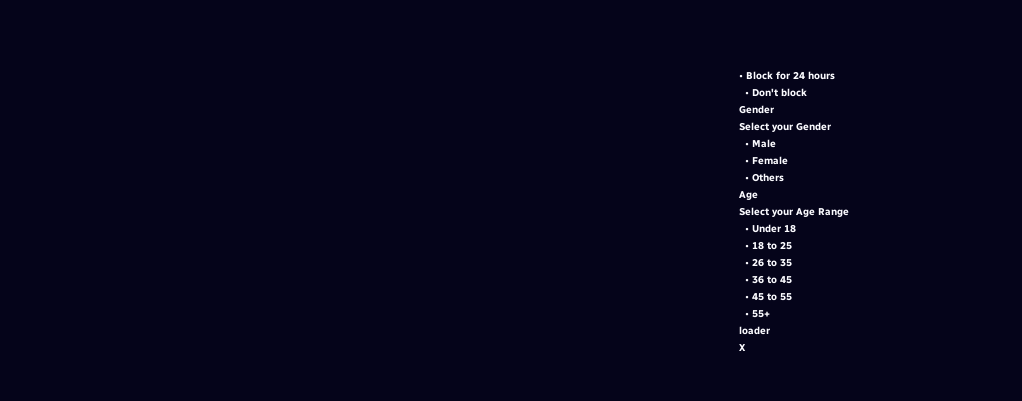• Block for 24 hours
  • Don't block
Gender
Select your Gender
  • Male
  • Female
  • Others
Age
Select your Age Range
  • Under 18
  • 18 to 25
  • 26 to 35
  • 36 to 45
  • 45 to 55
  • 55+
loader
X